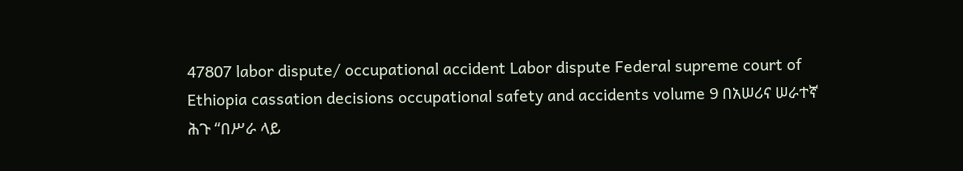47807 labor dispute/ occupational accident Labor dispute Federal supreme court of Ethiopia cassation decisions occupational safety and accidents volume 9 በአሠሪና ሠራተኛ ሕጉ “በሥራ ላይ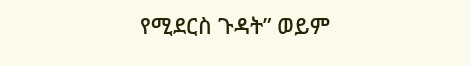የሚደርስ ጉዳት” ወይም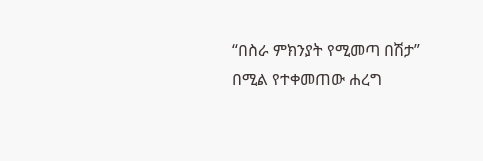“በስራ ምክንያት የሚመጣ በሽታ” በሚል የተቀመጠው ሐረግ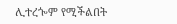ሊተረጐም የሚችልበት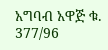አግባብ አዋጅ ቁ. 377/96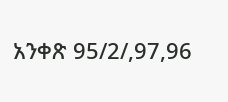አንቀጽ 95/2/,97,96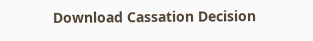Download Cassation Decision